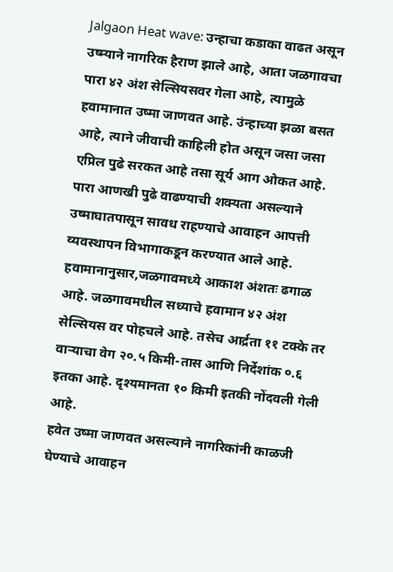Jalgaon Heat wave: उन्हाचा कडाका वाढत असून उष्म्याने नागरिक हैराण झाले आहे, आता जळगावचा पारा ४२ अंश सेल्सियसवर गेला आहे, त्यामुळे हवामानात उष्मा जाणवत आहे. उंन्हाच्या झळा बसत आहे, त्याने जीवाची काहिली होत असून जसा जसा एप्रिल पुढे सरकत आहे तसा सूर्य आग ओकत आहे. पारा आणखी पुढे वाढण्याची शक्यता असल्याने उष्माघातपासून सावध राहण्याचे आवाहन आपत्ती व्यवस्थापन विभागाकडून करण्यात आले आहे.
हवामानानुसार,जळगावमध्ये आकाश अंशतः ढगाळ आहे. जळगावमधील सध्याचे हवामान ४२ अंश सेल्सियस वर पोहचले आहे. तसेच आर्द्रता ११ टक्के तर वाऱ्याचा वेग २०.५ किमी-तास आणि निर्देशांक ०.६ इतका आहे. दृश्यमानता १० किमी इतकी नोंदवली गेली आहे.
हवेत उष्मा जाणवत असल्याने नागरिकांनी काळजी घेण्याचे आवाहन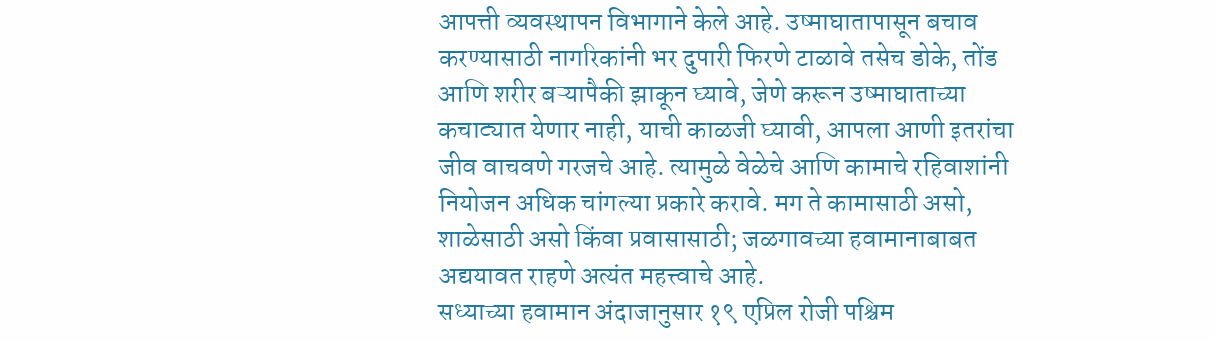आपत्ती व्यवस्थापन विभागाने केले आहे. उष्माघातापासून बचाव करण्यासाठी नागरिकांनी भर दुपारी फिरणे टाळावे तसेच डोके, तोंड आणि शरीर बऱ्यापैकी झाकून घ्यावे, जेणे करून उष्माघाताच्या कचाट्यात येणार नाही, याची काळजी घ्यावी, आपला आणी इतरांचा जीव वाचवणे गरजचे आहे. त्यामुळे वेळेचे आणि कामाचे रहिवाशांनी नियोजन अधिक चांगल्या प्रकारे करावे. मग ते कामासाठी असो, शाळेसाठी असो किंवा प्रवासासाठी; जळगावच्या हवामानाबाबत अद्ययावत राहणे अत्यंत महत्त्वाचे आहे.
सध्याच्या हवामान अंदाजानुसार १९ एप्रिल रोजी पश्चिम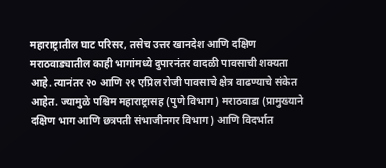महाराष्ट्रातील घाट परिसर, तसेच उत्तर खानदेश आणि दक्षिण मराठवाड्यातील काही भागांमध्ये दुपारनंतर वादळी पावसाची शक्यता आहे. त्यानंतर २० आणि २१ एप्रिल रोजी पावसाचे क्षेत्र वाढण्याचे संकेत आहेत. ज्यामुळे पश्चिम महाराष्ट्रासह (पुणे विभाग) मराठवाडा (प्रामुख्याने दक्षिण भाग आणि छत्रपती संभाजीनगर विभाग) आणि विदर्भात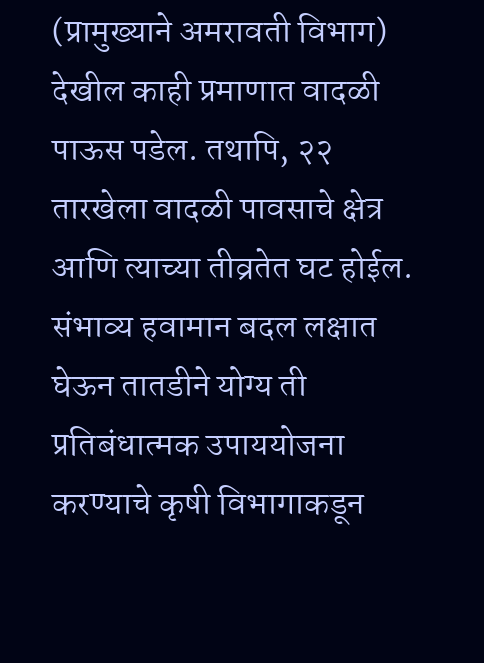(प्रामुख्याने अमरावती विभाग) देखील काही प्रमाणात वादळी पाऊस पडेल. तथापि, २२ तारखेला वादळी पावसाचे क्षेत्र आणि त्याच्या तीव्रतेत घट होईल. संभाव्य हवामान बदल लक्षात घेऊन तातडीने योग्य ती प्रतिबंधात्मक उपाययोजना करण्याचे कृषी विभागाकडून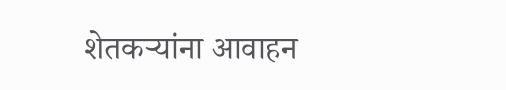शेतकऱ्यांना आवाहन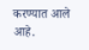करण्यात आले आहे.